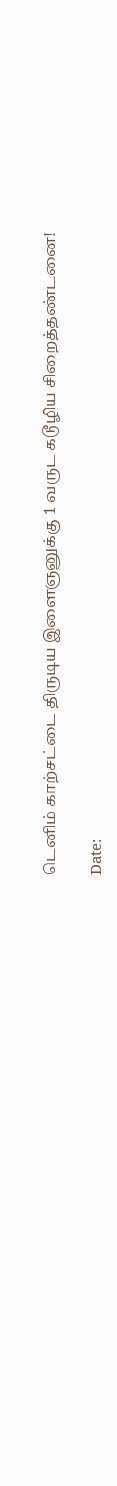டெனிம் காற்சட்டை திருடிய இளைஞனுக்கு 1 வருட கடூழிய சிறைத்தண்டனை!

Date: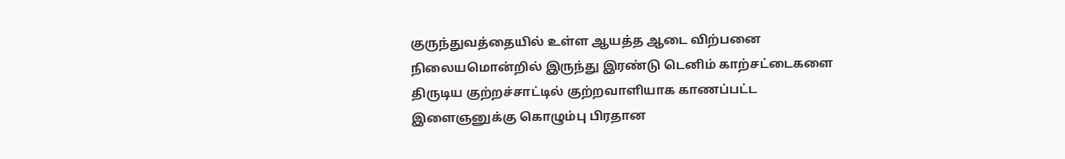குருந்துவத்தையில் உள்ள ஆயத்த ஆடை விற்பனை நிலையமொன்றில் இருந்து இரண்டு டெனிம் காற்சட்டைகளை திருடிய குற்றச்சாட்டில் குற்றவாளியாக காணப்பட்ட இளைஞனுக்கு கொழும்பு பிரதான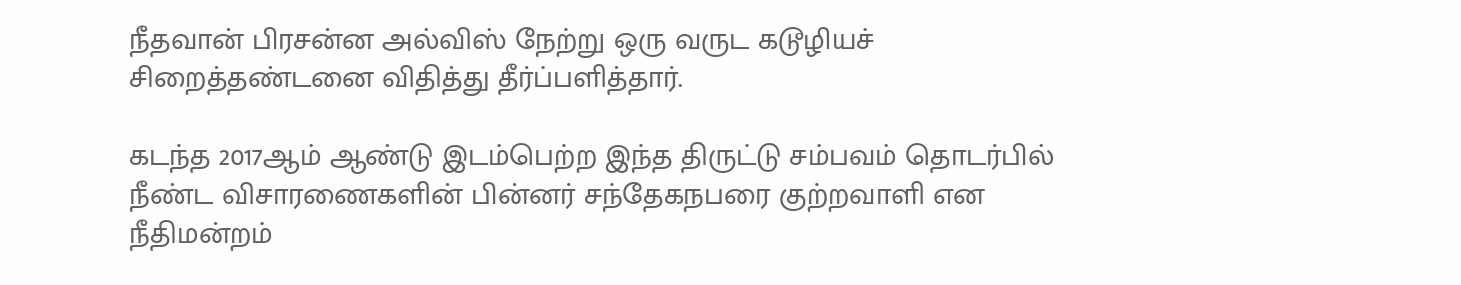நீதவான் பிரசன்ன அல்விஸ் நேற்று ஒரு வருட கடூழியச் சிறைத்தண்டனை விதித்து தீர்ப்பளித்தார்.

கடந்த 2017ஆம் ஆண்டு இடம்பெற்ற இந்த திருட்டு சம்பவம் தொடர்பில் நீண்ட விசாரணைகளின் பின்னர் சந்தேகநபரை குற்றவாளி என நீதிமன்றம்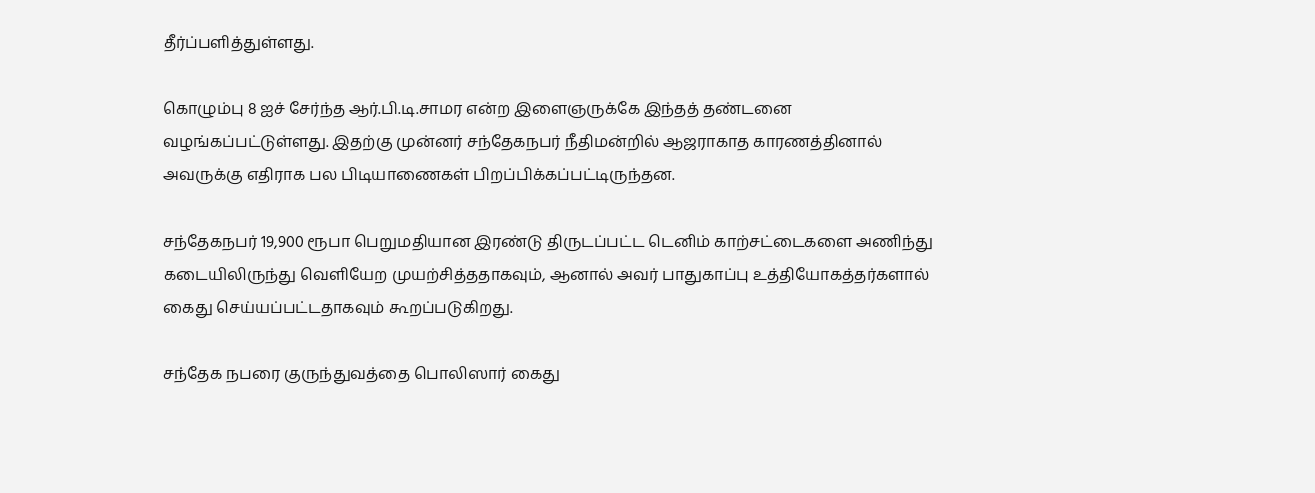தீர்ப்பளித்துள்ளது.

கொழும்பு 8 ஐச் சேர்ந்த ஆர்.பி.டி.சாமர என்ற இளைஞருக்கே இந்தத் தண்டனை வழங்கப்பட்டுள்ளது. இதற்கு முன்னர் சந்தேகநபர் நீதிமன்றில் ஆஜராகாத காரணத்தினால் அவருக்கு எதிராக பல பிடியாணைகள் பிறப்பிக்கப்பட்டிருந்தன.

சந்தேகநபர் 19,900 ரூபா பெறுமதியான இரண்டு திருடப்பட்ட டெனிம் காற்சட்டைகளை அணிந்து கடையிலிருந்து வெளியேற முயற்சித்ததாகவும், ஆனால் அவர் பாதுகாப்பு உத்தியோகத்தர்களால் கைது செய்யப்பட்டதாகவும் கூறப்படுகிறது.

சந்தேக நபரை குருந்துவத்தை பொலிஸார் கைது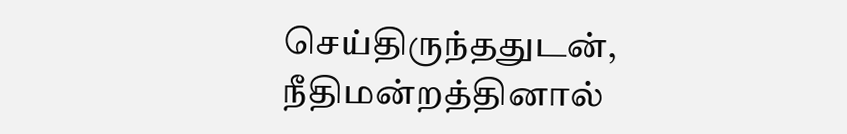செய்திருந்ததுடன், நீதிமன்றத்தினால்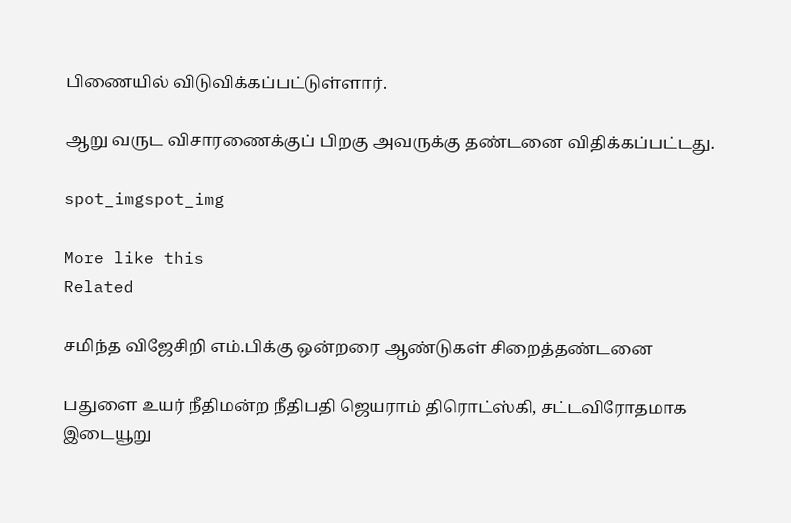பிணையில் விடுவிக்கப்பட்டுள்ளார்.

ஆறு வருட விசாரணைக்குப் பிறகு அவருக்கு தண்டனை விதிக்கப்பட்டது.

spot_imgspot_img

More like this
Related

சமிந்த விஜேசிறி எம்.பிக்கு ஒன்றரை ஆண்டுகள் சிறைத்தண்டனை

பதுளை உயர் நீதிமன்ற நீதிபதி ஜெயராம் திரொட்ஸ்கி, சட்டவிரோதமாக இடையூறு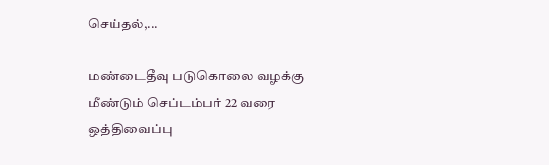செய்தல்,...

மண்டைதீவு படுகொலை வழக்கு மீண்டும் செப்டம்பர் 22 வரை ஒத்திவைப்பு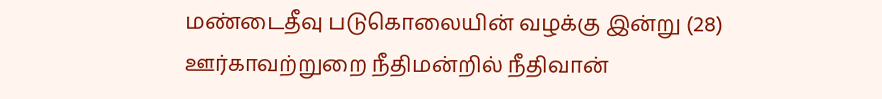மண்டைதீவு படுகொலையின் வழக்கு இன்று (28) ஊர்காவற்றுறை நீதிமன்றில் நீதிவான்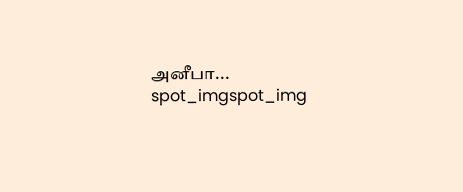அனீபா...
spot_imgspot_img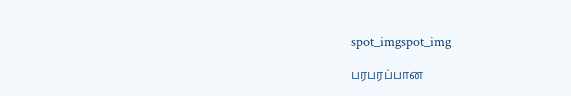spot_imgspot_img

பரபரப்பான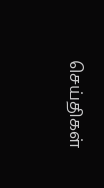செய்திகள்